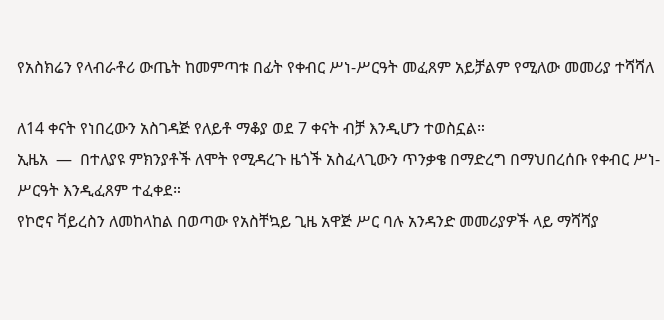የአስክሬን የላብራቶሪ ውጤት ከመምጣቱ በፊት የቀብር ሥነ-ሥርዓት መፈጸም አይቻልም የሚለው መመሪያ ተሻሻለ

ለ14 ቀናት የነበረውን አስገዳጅ የለይቶ ማቆያ ወደ 7 ቀናት ብቻ እንዲሆን ተወስኗል።
ኢዜአ  —  በተለያዩ ምክንያቶች ለሞት የሚዳረጉ ዜጎች አስፈላጊውን ጥንቃቄ በማድረግ በማህበረሰቡ የቀብር ሥነ-ሥርዓት እንዲፈጸም ተፈቀደ።
የኮሮና ቫይረስን ለመከላከል በወጣው የአስቸኳይ ጊዜ አዋጅ ሥር ባሉ አንዳንድ መመሪያዎች ላይ ማሻሻያ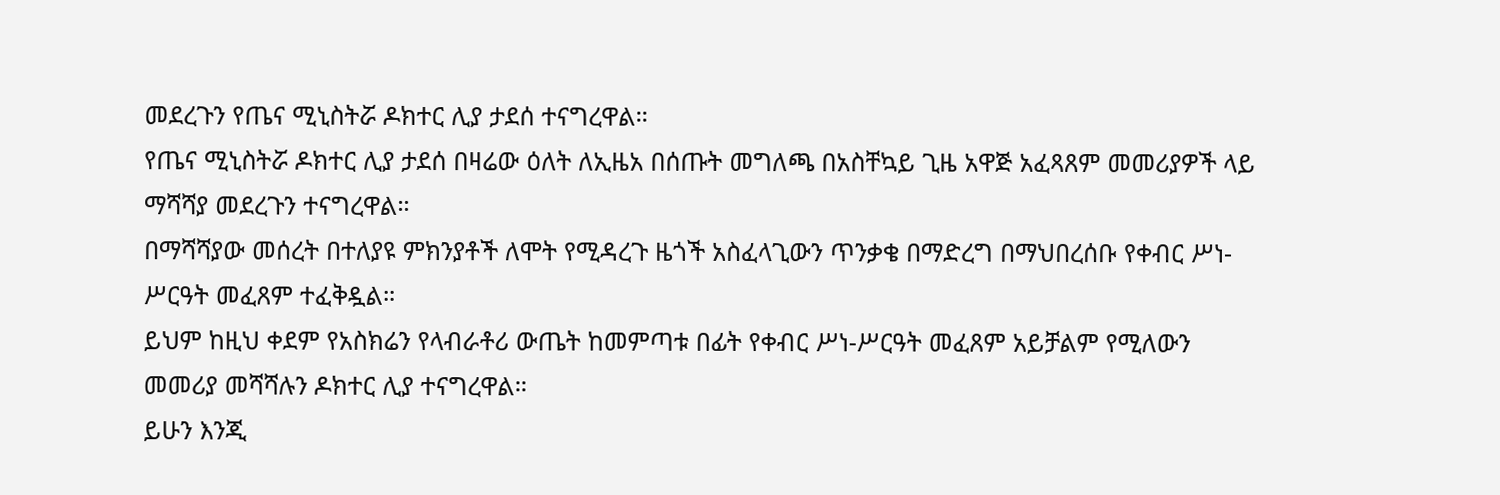መደረጉን የጤና ሚኒስትሯ ዶክተር ሊያ ታደሰ ተናግረዋል።
የጤና ሚኒስትሯ ዶክተር ሊያ ታደሰ በዛሬው ዕለት ለኢዜአ በሰጡት መግለጫ በአስቸኳይ ጊዜ አዋጅ አፈጻጸም መመሪያዎች ላይ ማሻሻያ መደረጉን ተናግረዋል።
በማሻሻያው መሰረት በተለያዩ ምክንያቶች ለሞት የሚዳረጉ ዜጎች አስፈላጊውን ጥንቃቄ በማድረግ በማህበረሰቡ የቀብር ሥነ-ሥርዓት መፈጸም ተፈቅዷል።
ይህም ከዚህ ቀደም የአስክሬን የላብራቶሪ ውጤት ከመምጣቱ በፊት የቀብር ሥነ-ሥርዓት መፈጸም አይቻልም የሚለውን መመሪያ መሻሻሉን ዶክተር ሊያ ተናግረዋል።
ይሁን እንጂ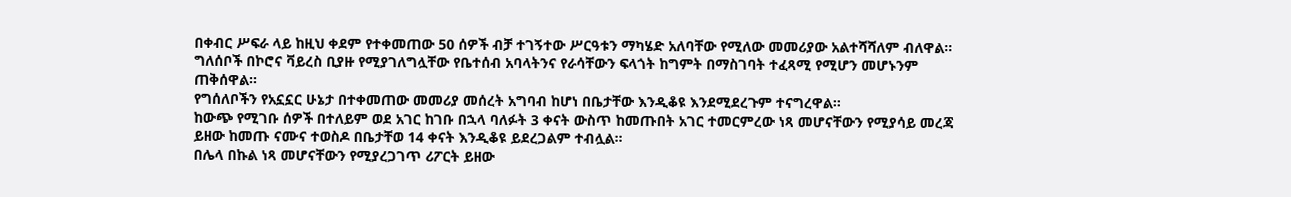በቀብር ሥፍራ ላይ ከዚህ ቀደም የተቀመጠው 50 ሰዎች ብቻ ተገኝተው ሥርዓቱን ማካሄድ አለባቸው የሚለው መመሪያው አልተሻሻለም ብለዋል።
ግለሰቦች በኮሮና ቫይረስ ቢያዙ የሚያገለግሏቸው የቤተሰብ አባላትንና የራሳቸውን ፍላጎት ከግምት በማስገባት ተፈጻሚ የሚሆን መሆኑንም ጠቅሰዋል።
የግሰለቦችን የአኗኗር ሁኔታ በተቀመጠው መመሪያ መሰረት አግባብ ከሆነ በቤታቸው እንዲቆዩ እንደሚደረጉም ተናግረዋል፡፡
ከውጭ የሚገቡ ሰዎች በተለይም ወደ አገር ከገቡ በኋላ ባለፉት 3 ቀናት ውስጥ ከመጡበት አገር ተመርምረው ነጻ መሆናቸውን የሚያሳይ መረጃ ይዘው ከመጡ ናሙና ተወስዶ በቤታቸወ 14 ቀናት እንዲቆዩ ይደረጋልም ተብሏል።
በሌላ በኩል ነጻ መሆናቸውን የሚያረጋገጥ ሪፖርት ይዘው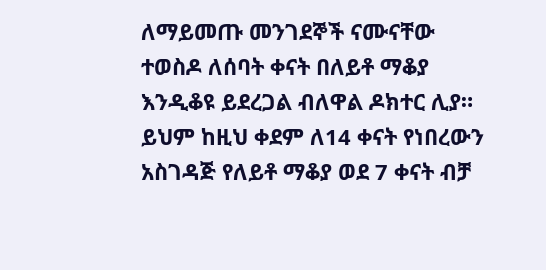ለማይመጡ መንገደኞች ናሙናቸው ተወስዶ ለሰባት ቀናት በለይቶ ማቆያ እንዲቆዩ ይደረጋል ብለዋል ዶክተር ሊያ።
ይህም ከዚህ ቀደም ለ14 ቀናት የነበረውን አስገዳጅ የለይቶ ማቆያ ወደ 7 ቀናት ብቻ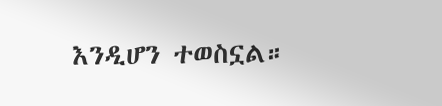እንዲሆን ተወስኗል።